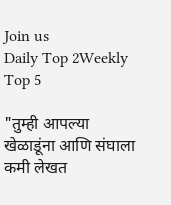Join us
Daily Top 2Weekly Top 5

"तुम्ही आपल्या खेळाडूंना आणि संघाला कमी लेखत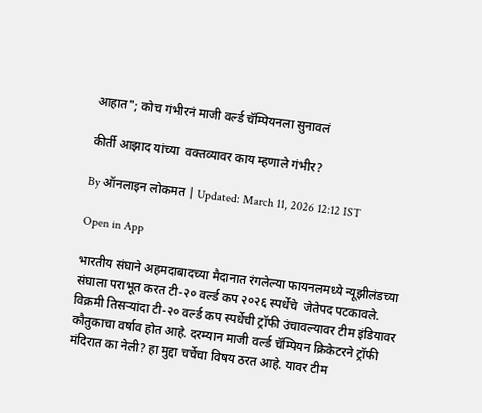आहात"; कोच गंभीरनं माजी वर्ल्ड चॅम्पियनला सुनावलं

कीर्ती आझाद यांच्या  वक्तव्यावर काय म्हणाले गंभीर?

By ऑनलाइन लोकमत | Updated: March 11, 2026 12:12 IST

Open in App

भारतीय संघाने अहमदाबादच्या मैदानात रंगलेल्या फायनलमध्ये न्यूझीलंडच्या संघाला पराभूत करत टी-२० वर्ल्ड कप २०२६ स्पर्धेचे  जेतेपद पटकावले. विक्रमी तिसऱ्यांदा टी-२० वर्ल्ड कप स्पर्धेची ट्रॉफी उंचावल्यावर टीम इंडियावर कौतुकाचा वर्षाव होत आहे. दरम्यान माजी वर्ल्ड चॅम्पियन क्रिकेटरने ट्रॉफी मंदिरात का नेली? हा मुद्दा चर्चेचा विषय ठरत आहे. यावर टीम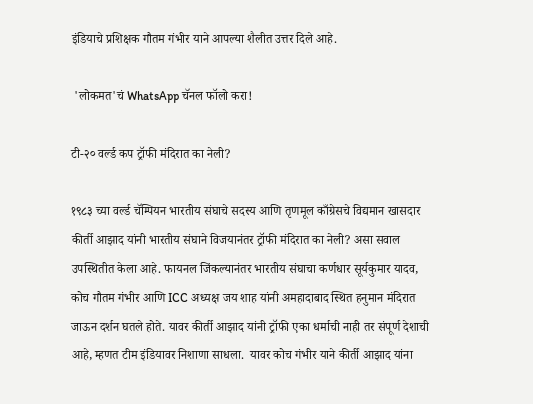इंडियाचे प्रशिक्षक गौतम गंभीर याने आपल्या शैलीत उत्तर दिले आहे.

 'लोकमत'चं WhatsApp चॅनल फॉलो करा!

टी-२० वर्ल्ड कप ट्रॉफी मंदिरात का नेली?

१९८३ च्या वर्ल्ड चॅम्पियन भारतीय संघाचे सदस्य आणि तृणमूल काँग्रेसचे विद्यमान खासदार कीर्ती आझाद यांनी भारतीय संघाने विजयानंतर ट्रॉफी मंदिरात का नेली? असा सवाल उपस्थितीत केला आहे. फायनल जिंकल्यानंतर भारतीय संघाचा कर्णधार सूर्यकुमार यादव, कोच गौतम गंभीर आणि ICC अध्यक्ष जय शाह यांनी अमहादाबाद स्थित हनुमान मंदिरात जाऊन दर्शन घतले होते. यावर कीर्ती आझाद यांनी ट्रॉफी एका धर्माची नाही तर संपूर्ण देशाची आहे, म्हणत टीम इंडियावर निशाणा साधला.  यावर कोच गंभीर याने कीर्ती आझाद यांना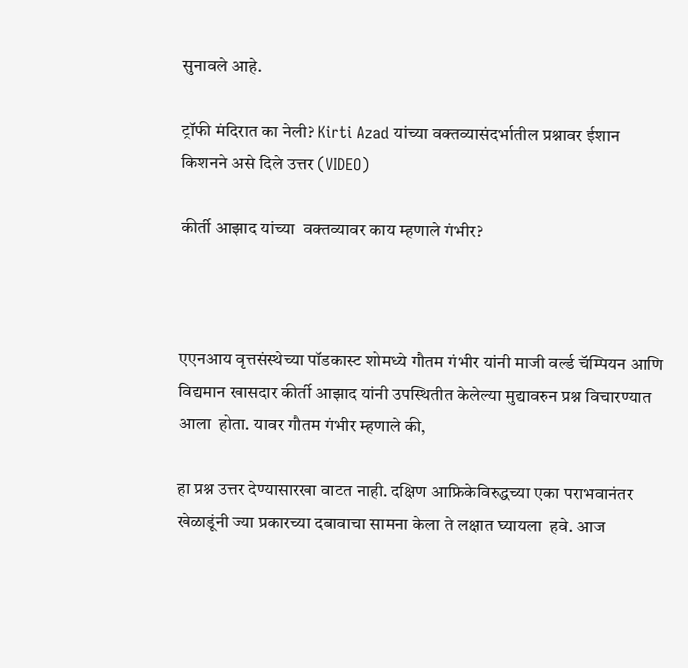सुनावले आहे.

ट्रॉफी मंदिरात का नेली? Kirti Azad यांच्या वक्तव्यासंदर्भातील प्रश्नावर ईशान किशनने असे दिले उत्तर (VIDEO)

कीर्ती आझाद यांच्या  वक्तव्यावर काय म्हणाले गंभीर?



एएनआय वृत्तसंस्थेच्या पॉडकास्ट शोमध्ये गौतम गंभीर यांनी माजी वर्ल्ड चॅम्पियन आणि विद्यमान खासदार कीर्ती आझाद यांनी उपस्थितीत केलेल्या मुद्यावरुन प्रश्न विचारण्यात आला  होता. यावर गौतम गंभीर म्हणाले की,

हा प्रश्न उत्तर देण्यासारखा वाटत नाही. दक्षिण आफ्रिकेविरुद्धच्या एका पराभवानंतर खेळाडूंनी ज्या प्रकारच्या दबावाचा सामना केला ते लक्षात घ्यायला  हवे. आज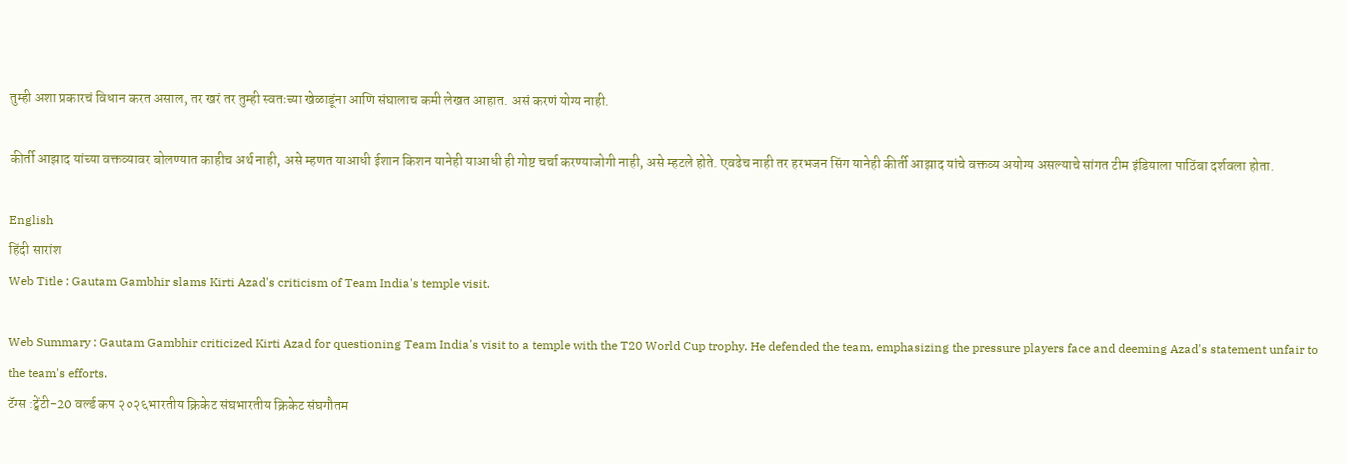तुम्ही अशा प्रकारचं विधान करत असाल, तर खरं तर तुम्ही स्वतःच्या खेळाडूंना आणि संघालाच कमी लेखत आहात. असं करणं योग्य नाही.

कीर्ती आझाद यांच्या वक्तव्यावर बोलण्यात काहीच अर्थ नाही, असे म्हणत याआधी ईशान किशन यानेही याआधी ही गोष्ट चर्चा करण्याजोगी नाही, असे म्हटले होते. एवढेच नाही तर हरभजन सिंग यानेही कीर्ती आझाद यांचे वक्तव्य अयोग्य असल्याचे सांगत टीम इंडियाला पाठिंबा दर्शवला होता.

English
हिंदी सारांश
Web Title : Gautam Gambhir slams Kirti Azad's criticism of Team India's temple visit.

Web Summary : Gautam Gambhir criticized Kirti Azad for questioning Team India's visit to a temple with the T20 World Cup trophy. He defended the team, emphasizing the pressure players face and deeming Azad's statement unfair to the team's efforts.
टॅग्स :ट्वेंटी-20 वर्ल्ड कप २०२६भारतीय क्रिकेट संघभारतीय क्रिकेट संघगौतम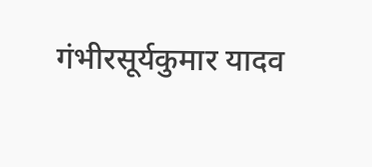गंभीरसूर्यकुमार यादव